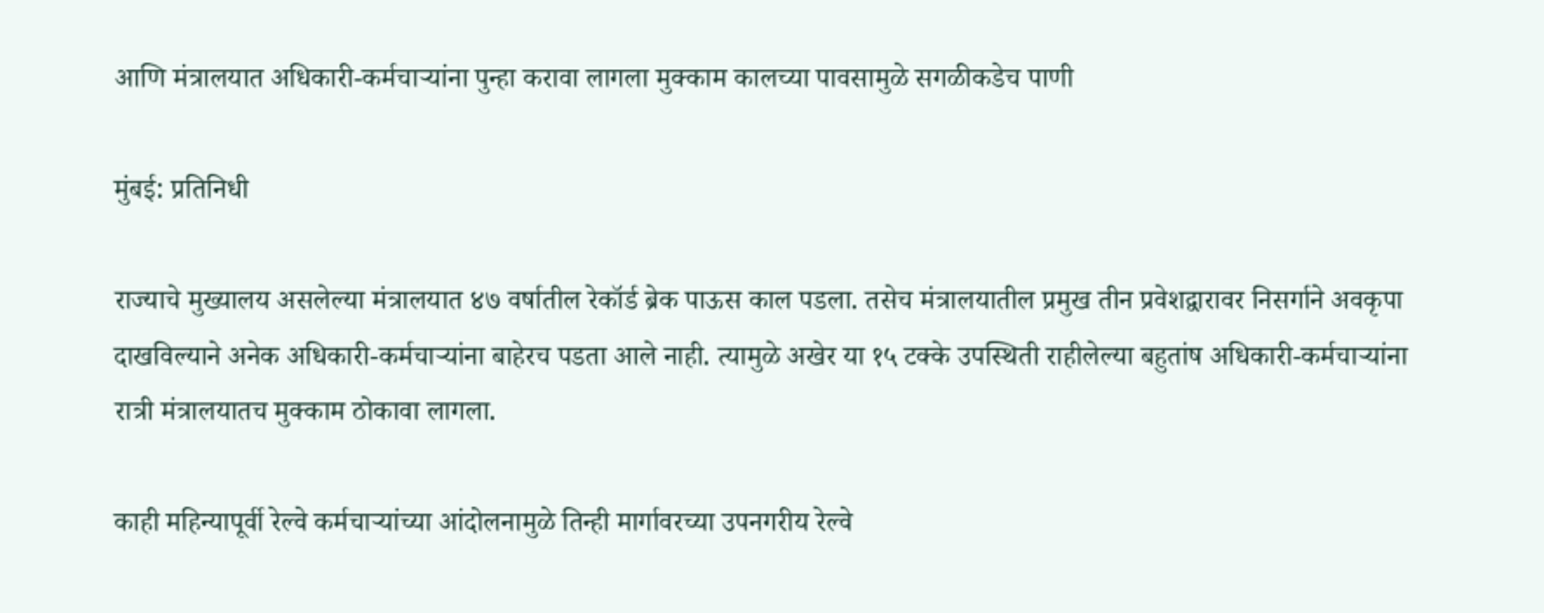आणि मंत्रालयात अधिकारी-कर्मचाऱ्यांना पुन्हा करावा लागला मुक्काम कालच्या पावसामुळे सगळीकडेच पाणी

मुंबई: प्रतिनिधी

राज्याचे मुख्यालय असलेल्या मंत्रालयात ४७ वर्षातील रेकॉर्ड ब्रेक पाऊस काल पडला. तसेच मंत्रालयातील प्रमुख तीन प्रवेशद्वारावर निसर्गाने अवकृपा दाखविल्याने अनेक अधिकारी-कर्मचाऱ्यांना बाहेरच पडता आले नाही. त्यामुळ‌े अखेर या १५ टक्के उपस्थिती राहीलेल्या बहुतांष अधिकारी-कर्मचाऱ्यांना रात्री मंत्रालयातच मुक्काम ठोकावा लागला.

काही महिन्यापूर्वी रेल्वे कर्मचाऱ्यांच्या आंदोलनामुळे तिन्ही मार्गावरच्या उपनगरीय रेल्वे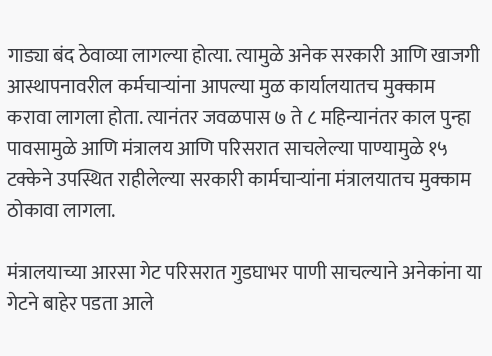गाड्या बंद ठेवाव्या लागल्या होत्या. त्यामुळे अनेक सरकारी आणि खाजगी आस्थापनावरील कर्मचाऱ्यांना आपल्या मुळ कार्यालयातच मुक्काम करावा लागला होता. त्यानंतर जवळपास ७ ते ८ महिन्यानंतर काल पुन्हा पावसामुळे आणि मंत्रालय आणि परिसरात साचलेल्या पाण्यामुळे १५ टक्केने उपस्थित राहीलेल्या सरकारी कार्मचाऱ्यांना मंत्रालयातच मुक्काम ठोकावा लागला.

मंत्रालयाच्या आरसा गेट परिसरात गुडघाभर पाणी साचल्याने अनेकांना या गेटने बाहेर पडता आले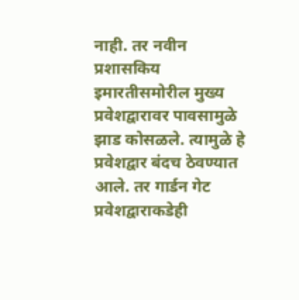नाही. तर नवीन प्रशासकिय इमारतीसमोरील मुख्य प्रवेशद्वारावर पावसामुळे झाड कोसळले. त्यामुळे हे प्रवेशद्वार बंदच ठेवण्यात आले. तर गार्डन गेट प्रवेशद्वाराकडेही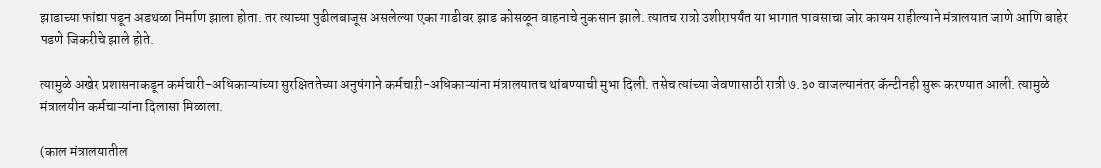झाडाच्या फांद्या पडून अडथळा निर्माण झाला होता. तर त्याच्या पुढीलबाजूस असलेल्या एका गाडीवर झाड कोसळून वाहनाचे नुकसान झाले. त्यातच रात्रो उशीरापर्यंत या भागात पावसाचा जोर कायम राहील्याने मंत्रालयात जाणे आणि बाहेर पडणे जिकरीचे झाले होते.

त्यामुळे अखेर प्रशासनाकडून कर्मचारी-अधिकाऱ्यांच्या सुरक्षिततेच्या अनुषंगाने कर्मचाऱी-अधिकाऱ्यांना मंत्रालयातच थांबण्याची मुभा दिली. तसेच त्यांच्या जेवणासाठी रात्री ७.३० वाजल्यानंतर कॅन्टीनही सुरू करण्यात आली. त्यामुळे मंत्रालयीन कर्मचाऱ्यांना दिलासा मिळाला.

(काल मंत्रालयातील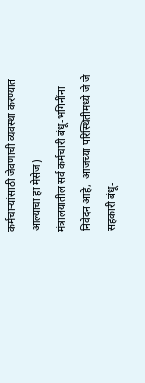कर्मचाऱ्यांसाठी जेवणाची व्यवस्था करण्यात आल्याचा हा मेसेज)
मंत्रालयातील सर्व कर्मचारी बंधू-भगिनींना निवेदन आहे,  आजच्या परिस्थितीमध्ये जे जे सहकारी बंधू-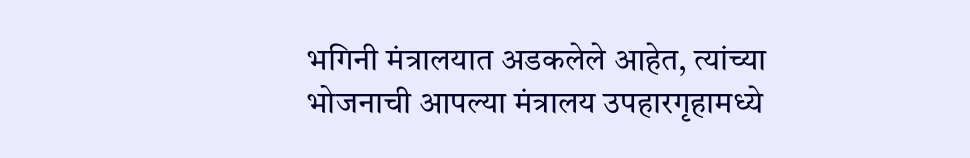भगिनी मंत्रालयात अडकलेले आहेत, त्यांच्या भोजनाची आपल्या मंत्रालय उपहारगृहामध्ये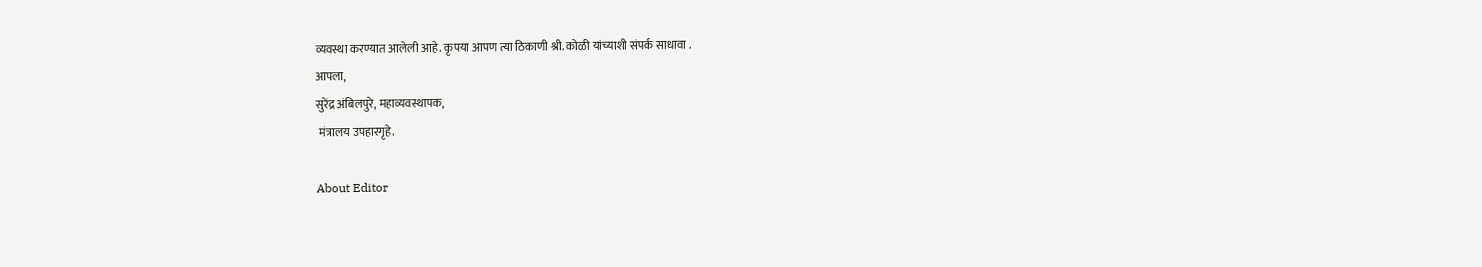व्यवस्था करण्यात आलेली आहे. कृपया आपण त्या ठिकाणी श्री. कोळी यांच्याशी संपर्क साधावा .
आपला,
सुरेंद्र अंबिलपुरे, महाव्यवस्थापक,
 मंत्रालय उपहारगृहे.

About Editor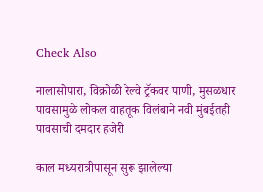Check Also

नालासोपारा, विक्रोळी रेल्वे ट्रॅकवर पाणी, मुसळधार पावसामुळे लोकल वाहतूक विलंबाने नवी मुंबईतही पावसाची दमदार हजेरी

काल मध्यरात्रीपासून सुरू झालेल्या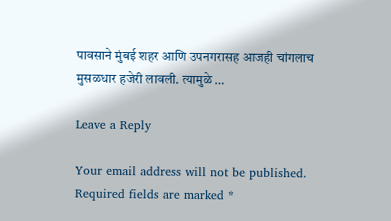पावसाने मुंबई शहर आणि उपनगरासह आजही चांगलाच मुसळधार हजेरी लावली. त्यामुळे …

Leave a Reply

Your email address will not be published. Required fields are marked *